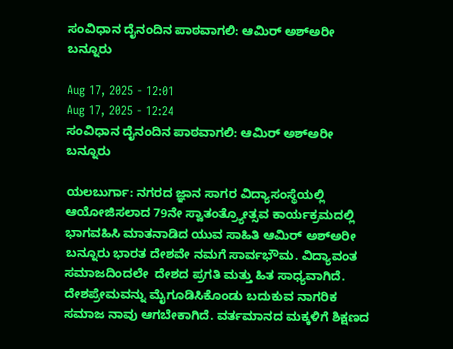ಸಂವಿಧಾನ ದೈನಂದಿನ ಪಾಠವಾಗಲಿ: ಆಮಿರ್ ಅಶ್ಅರೀ ಬನ್ನೂರು

Aug 17, 2025 - 12:01
Aug 17, 2025 - 12:24
ಸಂವಿಧಾನ ದೈನಂದಿನ ಪಾಠವಾಗಲಿ: ಆಮಿರ್ ಅಶ್ಅರೀ ಬನ್ನೂರು

ಯಲಬುರ್ಗಾ: ನಗರದ ಜ್ಞಾನ ಸಾಗರ ವಿದ್ಯಾಸಂಸ್ಥೆಯಲ್ಲಿ ಆಯೋಜಿಸಲಾದ 79ನೇ ಸ್ವಾತಂತ್ರ್ಯೋತ್ಸವ ಕಾರ್ಯಕ್ರಮದಲ್ಲಿ ಭಾಗವಹಿಸಿ ಮಾತನಾಡಿದ ಯುವ ಸಾಹಿತಿ ಆಮಿರ್ ಅಶ್ಅರೀ ಬನ್ನೂರು ಭಾರತ ದೇಶವೇ ನಮಗೆ ಸಾರ್ವಭೌಮ. ವಿದ್ಯಾವಂತ ಸಮಾಜದಿಂದಲೇ  ದೇಶದ ಪ್ರಗತಿ ಮತ್ತು ಹಿತ ಸಾಧ್ಯವಾಗಿದೆ. ದೇಶಪ್ರೇಮವನ್ನು ಮೈಗೂಡಿಸಿಕೊಂಡು ಬದುಕುವ ನಾಗರಿಕ ಸಮಾಜ ನಾವು ಆಗಬೇಕಾಗಿದೆ. ವರ್ತಮಾನದ ಮಕ್ಕಳಿಗೆ ಶಿಕ್ಷಣದ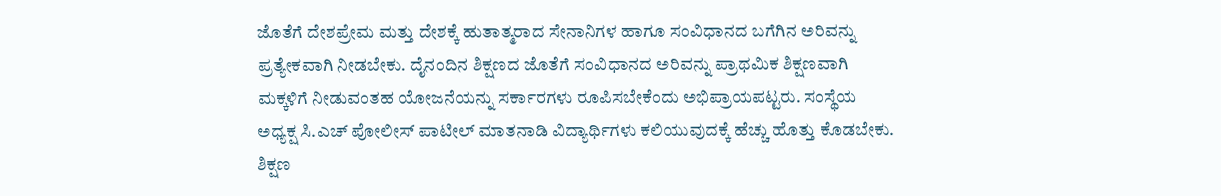ಜೊತೆಗೆ ದೇಶಪ್ರೇಮ ಮತ್ತು ದೇಶಕ್ಕೆ ಹುತಾತ್ಮರಾದ ಸೇನಾನಿಗಳ ಹಾಗೂ ಸಂವಿಧಾನದ ಬಗೆಗಿನ ಅರಿವನ್ನು ಪ್ರತ್ಯೇಕವಾಗಿ ನೀಡಬೇಕು. ದೈನಂದಿನ ಶಿಕ್ಷಣದ ಜೊತೆಗೆ ಸಂವಿಧಾನದ ಅರಿವನ್ನು ಪ್ರಾಥಮಿಕ ಶಿಕ್ಷಣವಾಗಿ ಮಕ್ಕಳಿಗೆ ನೀಡುವಂತಹ ಯೋಜನೆಯನ್ನು ಸರ್ಕಾರಗಳು ರೂಪಿಸಬೇಕೆಂದು ಅಭಿಪ್ರಾಯಪಟ್ಟರು. ಸಂಸ್ಥೆಯ ಅಧ್ಯಕ್ಷ ಸಿ.ಎಚ್ ಪೋಲೀಸ್ ಪಾಟೀಲ್ ಮಾತನಾಡಿ ವಿದ್ಯಾರ್ಥಿಗಳು ಕಲಿಯುವುದಕ್ಕೆ ಹೆಚ್ಚು ಹೊತ್ತು ಕೊಡಬೇಕು. ಶಿಕ್ಷಣ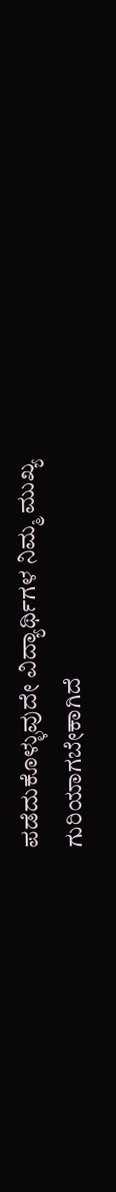ಪಡೆದುಕೊಳ್ಳುವುದೇ ವಿದ್ಯಾರ್ಥಿಗಳ ನಿಮ್ಮ ಮುಖ್ಯ ಗುರಿಯಾಗಬೇಕಾಗಿದೆ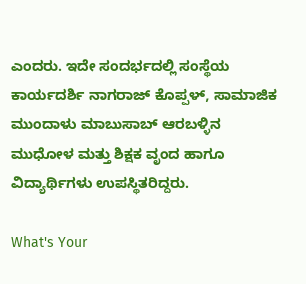ಎಂದರು. ಇದೇ ಸಂದರ್ಭದಲ್ಲಿ ಸಂಸ್ಥೆಯ ಕಾರ್ಯದರ್ಶಿ ನಾಗರಾಜ್ ಕೊಪ್ಪಳ್, ಸಾಮಾಜಿಕ ಮುಂದಾಳು ಮಾಬುಸಾಬ್ ಆರಬಳ್ಳಿನ ಮುಧೋಳ ಮತ್ತು ಶಿಕ್ಷಕ ವೃಂದ ಹಾಗೂ ವಿದ್ಯಾರ್ಥಿಗಳು ಉಪಸ್ಥಿತರಿದ್ದರು.

What's Your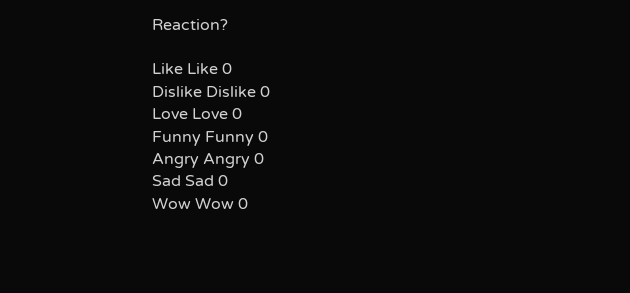Reaction?

Like Like 0
Dislike Dislike 0
Love Love 0
Funny Funny 0
Angry Angry 0
Sad Sad 0
Wow Wow 0